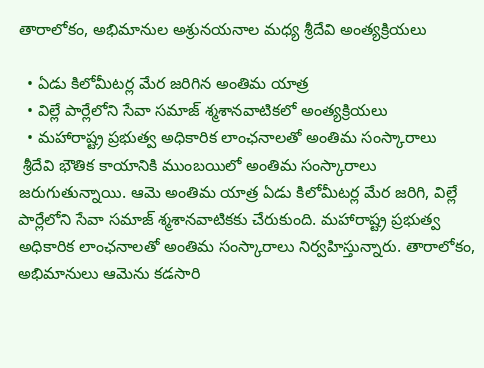తారాలోకం, అభిమానుల అశ్రునయనాల మధ్య శ్రీదేవి అంత్యక్రియలు

  • ఏడు కిలోమీటర్ల మేర జరిగిన అంతిమ యాత్ర
  • విల్లే పార్లేలోని సేవా సమాజ్ శ్మశానవాటికలో అంత్యక్రియలు
  • మహారాష్ట్ర ప్రభుత్వ అధికారిక లాంఛనాలతో అంతిమ సంస్కారాలు
 శ్రీదేవి భౌతిక కాయానికి ముంబయిలో అంతిమ సంస్కారాలు జరుగుతున్నాయి. ఆమె అంతిమ యాత్ర ఏడు కిలోమీటర్ల మేర జరిగి, విల్లే పార్లేలోని సేవా సమాజ్ శ్మశానవాటికకు చేరుకుంది. మహారాష్ట్ర ప్రభుత్వ అధికారిక లాంఛనాలతో అంతిమ సంస్కారాలు నిర్వహిస్తున్నారు. తారాలోకం, అభిమానులు ఆమెను కడసారి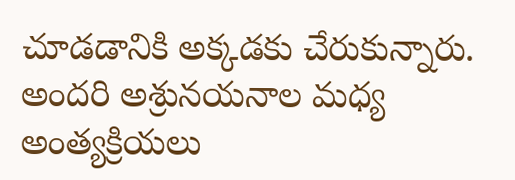చూడడానికి అక్కడకు చేరుకున్నారు. అందరి అశ్రునయనాల మధ్య అంత్యక్రియలు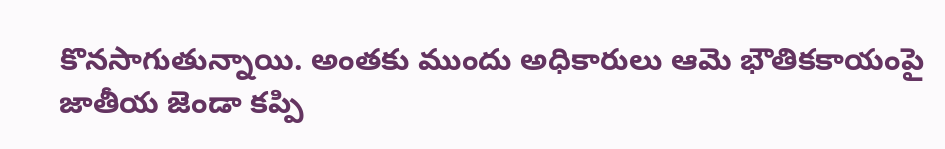కొనసాగుతున్నాయి. అంతకు ముందు అధికారులు ఆమె భౌతికకాయంపై జాతీయ జెండా కప్పి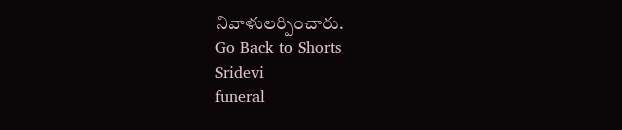నివాళులర్పించారు.
Go Back to Shorts
Sridevi
funeral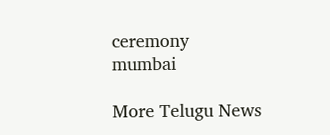ceremony
mumbai

More Telugu News